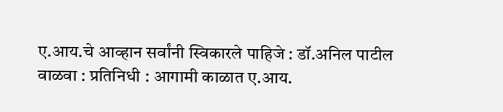ए.आय.चे आव्हान सर्वांनी स्विकारले पाहिजे : डॉ.अनिल पाटील
वाळवा : प्रतिनिधी : आगामी काळात ए.आय.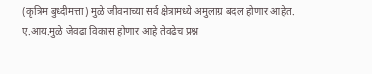(कृत्रिम बुध्दीमत्ता) मुळे जीवनाच्या सर्व क्षेत्रामध्ये अमुलाग्र बदल होणार आहेत. ए.आय.मुळे जेवढा विकास होणार आहे तेवढेच प्रश्न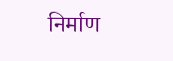निर्माण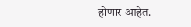होणार आहेत.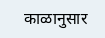काळानुसार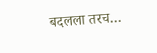बदलला तरच…